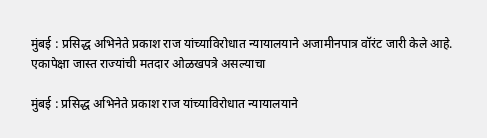मुंबई : प्रसिद्ध अभिनेते प्रकाश राज यांच्याविरोधात न्यायालयाने अजामीनपात्र वॉरंट जारी केले आहे. एकापेक्षा जास्त राज्यांची मतदार ओळखपत्रे असल्याचा

मुंबई : प्रसिद्ध अभिनेते प्रकाश राज यांच्याविरोधात न्यायालयाने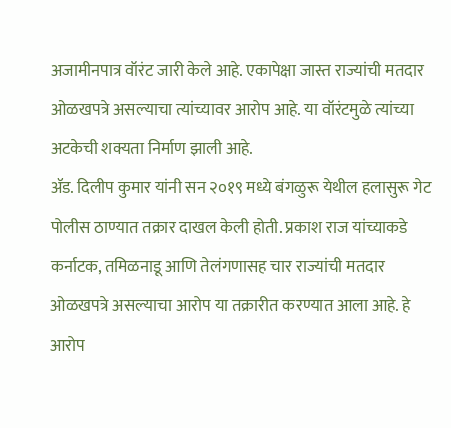अजामीनपात्र वॉरंट जारी केले आहे. एकापेक्षा जास्त राज्यांची मतदार ओळखपत्रे असल्याचा त्यांच्यावर आरोप आहे. या वॉरंटमुळे त्यांच्या अटकेची शक्यता निर्माण झाली आहे.
ॲड. दिलीप कुमार यांनी सन २०१९ मध्ये बंगळुरू येथील हलासुरू गेट पोलीस ठाण्यात तक्रार दाखल केली होती. प्रकाश राज यांच्याकडे कर्नाटक, तमिळनाडू आणि तेलंगणासह चार राज्यांची मतदार ओळखपत्रे असल्याचा आरोप या तक्रारीत करण्यात आला आहे. हे आरोप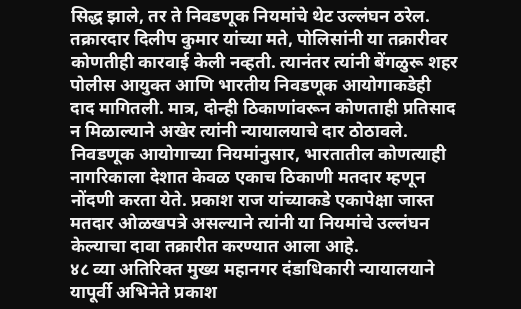सिद्ध झाले, तर ते निवडणूक नियमांचे थेट उल्लंघन ठरेल.
तक्रारदार दिलीप कुमार यांच्या मते, पोलिसांनी या तक्रारीवर कोणतीही कारवाई केली नव्हती. त्यानंतर त्यांनी बेंगळुरू शहर पोलीस आयुक्त आणि भारतीय निवडणूक आयोगाकडेही दाद मागितली. मात्र, दोन्ही ठिकाणांवरून कोणताही प्रतिसाद न मिळाल्याने अखेर त्यांनी न्यायालयाचे दार ठोठावले.
निवडणूक आयोगाच्या नियमांनुसार, भारतातील कोणत्याही नागरिकाला देशात केवळ एकाच ठिकाणी मतदार म्हणून नोंदणी करता येते. प्रकाश राज यांच्याकडे एकापेक्षा जास्त मतदार ओळखपत्रे असल्याने त्यांनी या नियमांचे उल्लंघन केल्याचा दावा तक्रारीत करण्यात आला आहे.
४८ व्या अतिरिक्त मुख्य महानगर दंडाधिकारी न्यायालयाने यापूर्वी अभिनेते प्रकाश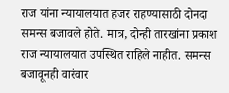राज यांना न्यायालयात हजर राहण्यासाठी दोनदा समन्स बजावले होते. मात्र, दोन्ही तारखांना प्रकाश राज न्यायालयात उपस्थित राहिले नाहीत. समन्स बजावूनही वारंवार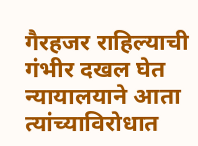गैरहजर राहिल्याची गंभीर दखल घेत न्यायालयाने आता त्यांच्याविरोधात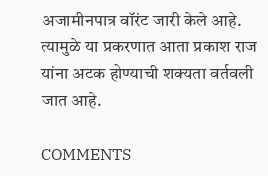अजामीनपात्र वॉरंट जारी केले आहे. त्यामुळे या प्रकरणात आता प्रकाश राज यांना अटक होण्याची शक्यता वर्तवली जात आहे.

COMMENTS